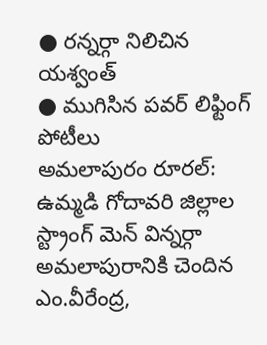● రన్నర్గా నిలిచిన యశ్వంత్
● ముగిసిన పవర్ లిఫ్టింగ్ పోటీలు
అమలాపురం రూరల్: ఉమ్మడి గోదావరి జిల్లాల స్ట్రాంగ్ మెన్ విన్నర్గా అమలాపురానికి చెందిన ఎం.వీరేంద్ర,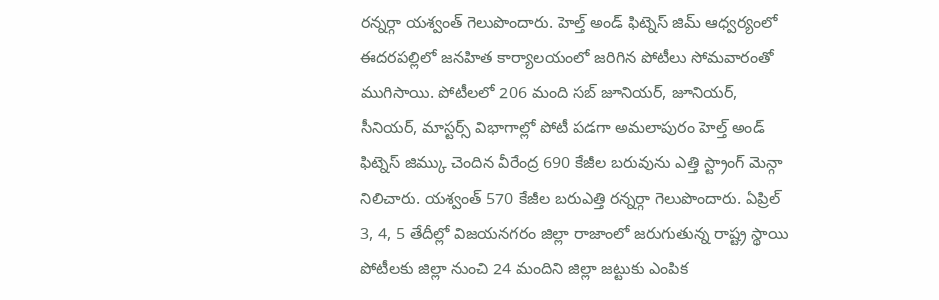రన్నర్గా యశ్వంత్ గెలుపొందారు. హెల్త్ అండ్ ఫిట్నెస్ జిమ్ ఆధ్వర్యంలో ఈదరపల్లిలో జనహిత కార్యాలయంలో జరిగిన పోటీలు సోమవారంతో ముగిసాయి. పోటీలలో 206 మంది సబ్ జూనియర్, జూనియర్, సీనియర్, మాస్టర్స్ విభాగాల్లో పోటీ పడగా అమలాపురం హెల్త్ అండ్ ఫిట్నెస్ జిమ్కు చెందిన వీరేంద్ర 690 కేజీల బరువును ఎత్తి స్ట్రాంగ్ మెన్గా నిలిచారు. యశ్వంత్ 570 కేజీల బరుఎత్తి రన్నర్గా గెలుపొందారు. ఏప్రిల్ 3, 4, 5 తేదీల్లో విజయనగరం జిల్లా రాజాంలో జరుగుతున్న రాష్ట్ర స్థాయి పోటీలకు జిల్లా నుంచి 24 మందిని జిల్లా జట్టుకు ఎంపిక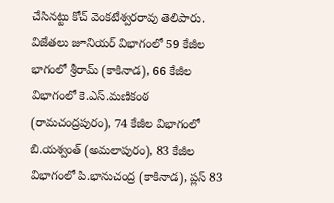చేసినట్టు కోచ్ వెంకటేశ్వరరావు తెలిపారు. విజేతలు జూనియర్ విభాగంలో 59 కేజీల భాగంలో శ్రీరామ్ (కాకినాడ), 66 కేజీల విభాగంలో కె.ఎస్.మణికంఠ (రామచంద్రపురం), 74 కేజీల విభాగంలో బి.యశ్వంత్ (అమలాపురం), 83 కేజీల విభాగంలో పి.భానుచంద్ర (కాకినాడ), ప్లస్ 83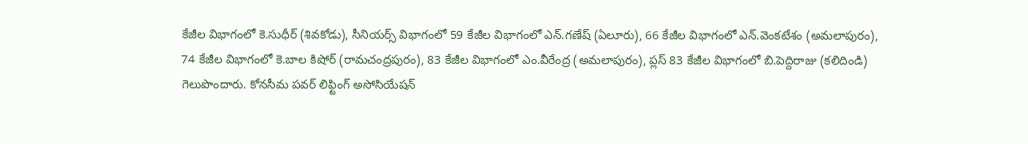కేజీల విభాగంలో కె.సుధీర్ (శివకోడు), సీనియర్స్ విభాగంలో 59 కేజీల విభాగంలో ఎన్.గణేష్ (ఏలూరు), 66 కేజీల విభాగంలో ఎన్.వెంకటేశం (అమలాపురం), 74 కేజీల విభాగంలో కె.బాల కిషోర్ (రామచంద్రపురం), 83 కేజీల విభాగంలో ఎం.వీరేంద్ర (అమలాపురం), ప్లస్ 83 కేజీల విభాగంలో బి.పెద్దిరాజు (కలిదిండి) గెలుపొందారు. కోనసీమ పవర్ లిఫ్టింగ్ అసోసియేషన్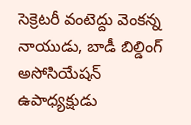సెక్రెటరీ వంటెద్దు వెంకన్న నాయుడు, బాడీ బిల్డింగ్ అసోసియేషన్ ఉపాధ్యక్షుడు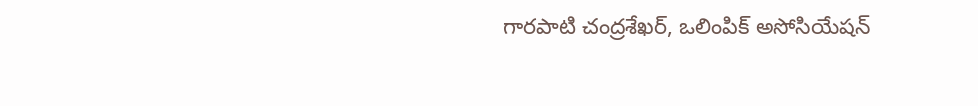గారపాటి చంద్రశేఖర్, ఒలింపిక్ అసోసియేషన్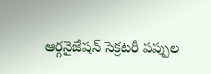ఆర్గనైజేషన్ సెక్రటరీ పప్పుల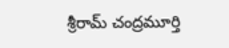శ్రీరామ్ చంద్రమూర్తి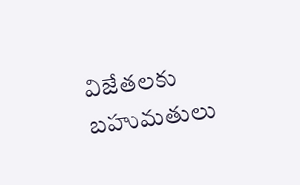విజేతలకు బహుమతులు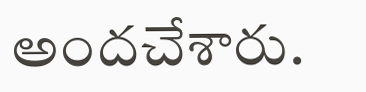అందచేశారు.